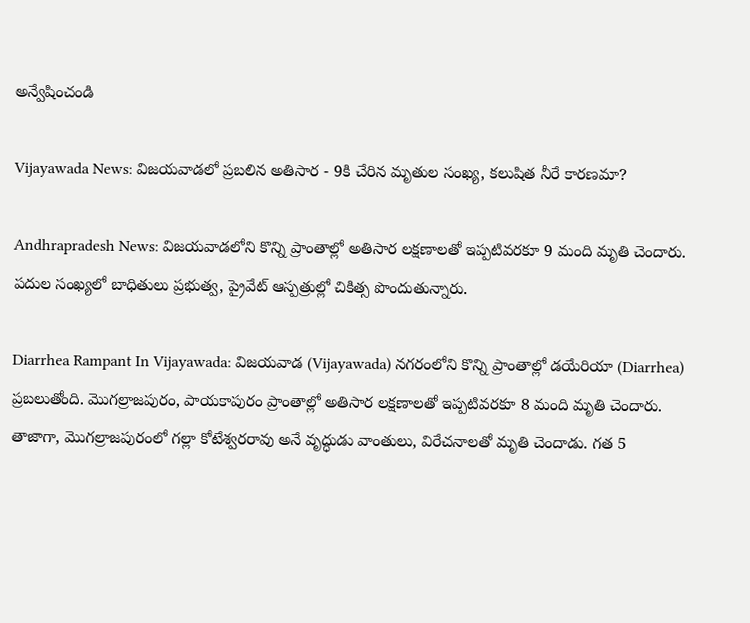అన్వేషించండి

Vijayawada News: విజయవాడలో ప్రబలిన అతిసార - 9కి చేరిన మృతుల సంఖ్య, కలుషిత నీరే కారణమా?

Andhrapradesh News: విజయవాడలోని కొన్ని ప్రాంతాల్లో అతిసార లక్షణాలతో ఇప్పటివరకూ 9 మంది మృతి చెందారు. పదుల సంఖ్యలో బాధితులు ప్రభుత్వ, ప్రైవేట్ ఆస్పత్రుల్లో చికిత్స పొందుతున్నారు.

Diarrhea Rampant In Vijayawada: విజయవాడ (Vijayawada) నగరంలోని కొన్ని ప్రాంతాల్లో డయేరియా (Diarrhea) ప్రబలుతోంది. మొగల్రాజపురం, పాయకాపురం ప్రాంతాల్లో అతిసార లక్షణాలతో ఇప్పటివరకూ 8 మంది మృతి చెందారు. తాజాగా, మొగల్రాజపురంలో గల్లా కోటేశ్వరరావు అనే వృద్ధుడు వాంతులు, విరేచనాలతో మృతి చెందాడు. గత 5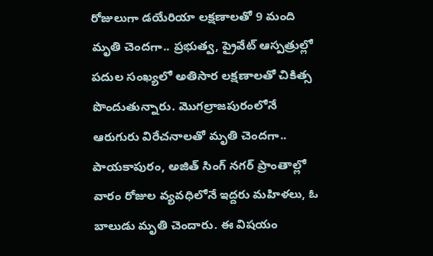రోజులుగా డయేరియా లక్షణాలతో 9 మంది మృతి చెందగా.. ప్రభుత్వ, ప్రైవేట్ ఆస్పత్రుల్లో పదుల సంఖ్యలో అతిసార లక్షణాలతో చికిత్స పొందుతున్నారు. మొగల్రాజపురంలోనే ఆరుగురు విరేచనాలతో మృతి చెందగా.. పాయకాపురం, అజిత్ సింగ్ నగర్ ప్రాంతాల్లో వారం రోజుల వ్యవధిలోనే ఇద్దరు మహిళలు, ఓ బాలుడు మృతి చెందారు. ఈ విషయం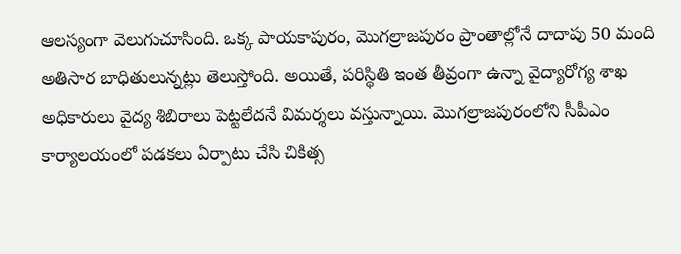ఆలస్యంగా వెలుగుచూసింది. ఒక్క పాయకాపురం, మొగల్రాజపురం ప్రాంతాల్లోనే దాదాపు 50 మంది అతిసార బాధితులున్నట్లు తెలుస్తోంది. అయితే, పరిస్థితి ఇంత తీవ్రంగా ఉన్నా వైద్యారోగ్య శాఖ అధికారులు వైద్య శిబిరాలు పెట్టలేదనే విమర్శలు వస్తున్నాయి. మొగల్రాజపురంలోని సీపీఎం కార్యాలయంలో పడకలు ఏర్పాటు చేసి చికిత్స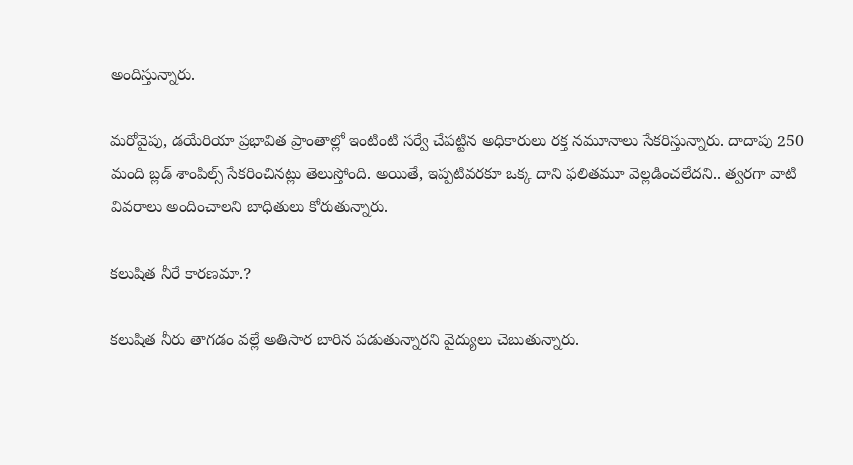అందిస్తున్నారు.

మరోవైపు, డయేరియా ప్రభావిత ప్రాంతాల్లో ఇంటింటి సర్వే చేపట్టిన అధికారులు రక్త నమూనాలు సేకరిస్తున్నారు. దాదాపు 250 మంది బ్లడ్ శాంపిల్స్ సేకరించినట్లు తెలుస్తోంది. అయితే, ఇప్పటివరకూ ఒక్క దాని ఫలితమూ వెల్లడించలేదని.. త్వరగా వాటి వివరాలు అందించాలని బాధితులు కోరుతున్నారు.

కలుషిత నీరే కారణమా.?

కలుషిత నీరు తాగడం వల్లే అతిసార బారిన పడుతున్నారని వైద్యులు చెబుతున్నారు.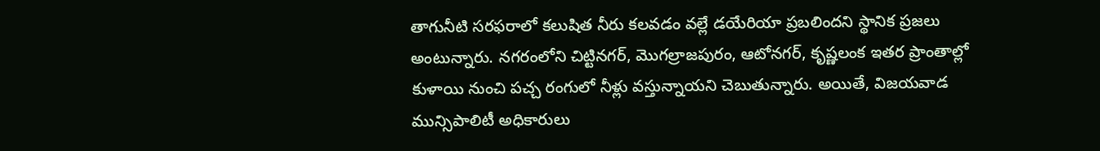తాగునీటి సరఫరాలో కలుషిత నీరు కలవడం వల్లే డయేరియా ప్రబలిందని స్థానిక ప్రజలు అంటున్నారు. నగరంలోని చిట్టినగర్, మొగల్రాజపురం, ఆటోనగర్, కృష్ణలంక ఇతర ప్రాంతాల్లో కుళాయి నుంచి పచ్చ రంగులో నీళ్లు వస్తున్నాయని చెబుతున్నారు. అయితే, విజయవాడ మున్సిపాలిటీ అధికారులు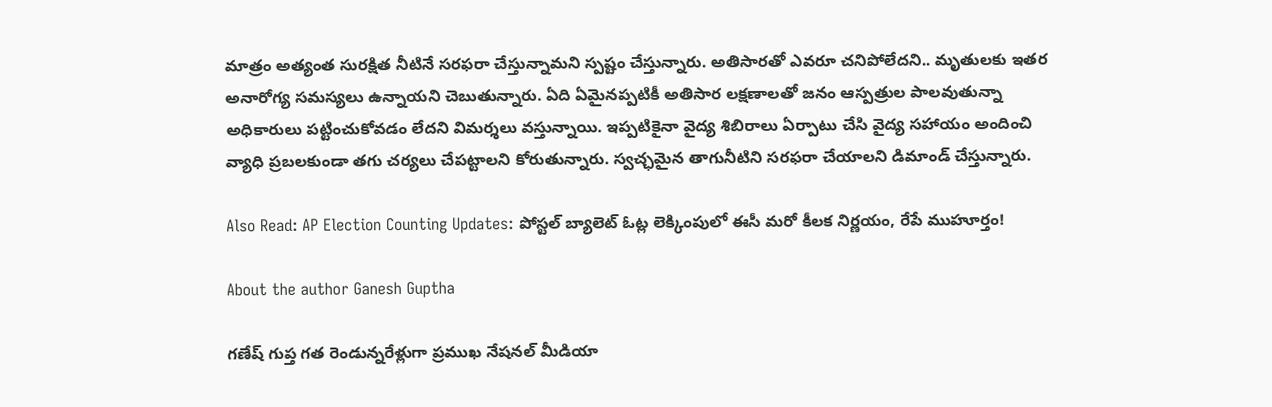మాత్రం అత్యంత సురక్షిత నీటినే సరఫరా చేస్తున్నామని స్పష్టం చేస్తున్నారు. అతిసారతో ఎవరూ చనిపోలేదని.. మృతులకు ఇతర అనారోగ్య సమస్యలు ఉన్నాయని చెబుతున్నారు. ఏది ఏమైనప్పటికీ అతిసార లక్షణాలతో జనం ఆస్పత్రుల పాలవుతున్నా అధికారులు పట్టించుకోవడం లేదని విమర్శలు వస్తున్నాయి. ఇప్పటికైనా వైద్య శిబిరాలు ఏర్పాటు చేసి వైద్య సహాయం అందించి వ్యాధి ప్రబలకుండా తగు చర్యలు చేపట్టాలని కోరుతున్నారు. స్వచ్ఛమైన తాగునీటిని సరఫరా చేయాలని డిమాండ్ చేస్తున్నారు.

Also Read: AP Election Counting Updates: పోస్టల్ బ్యాలెట్ ఓట్ల లెక్కింపులో ఈసీ మరో కీలక నిర్ణయం, రేపే ముహూర్తం!

About the author Ganesh Guptha

గణేష్ గుప్త గత రెండున్నరేళ్లుగా ప్రముఖ నేషనల్ మీడియా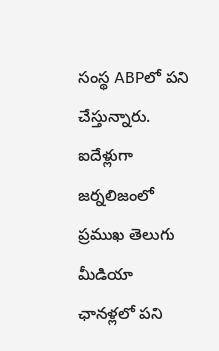సంస్థ ABPలో పని చేస్తున్నారు. ఐదేళ్లుగా జర్నలిజంలో ప్రముఖ తెలుగు మీడియా ఛానళ్లలో పని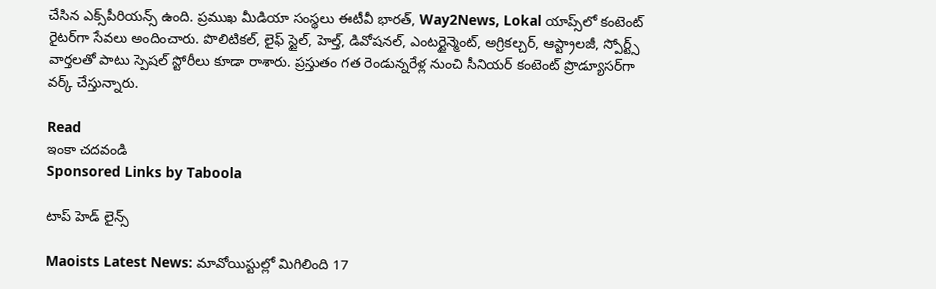చేసిన ఎక్స్‌పీరియన్స్ ఉంది. ప్రముఖ మీడియా సంస్థలు ఈటీవీ భారత్, Way2News, Lokal యాప్స్‌లో కంటెంట్ రైటర్‌గా సేవలు అందించారు. పొలిటికల్, లైఫ్ స్టైల్, హెల్త్, డివోషనల్, ఎంటర్టైన్మెంట్, అగ్రికల్చర్, ఆస్ట్రాలజీ, స్పోర్ట్స్ వార్తలతో పాటు స్పెషల్ స్టోరీలు కూడా రాశారు. ప్రస్తుతం గత రెండున్నరేళ్ల నుంచి సీనియర్ కంటెంట్ ప్రొడ్యూసర్‌గా వర్క్ చేస్తున్నారు.

Read
ఇంకా చదవండి
Sponsored Links by Taboola

టాప్ హెడ్ లైన్స్

Maoists Latest News: మావోయిస్టుల్లో మిగిలింది 17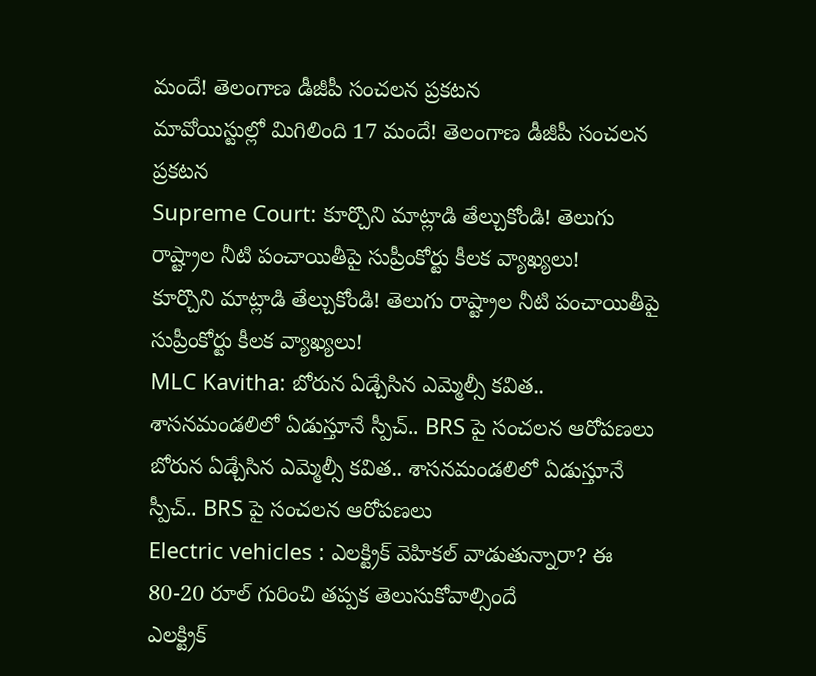మందే! తెలంగాణ డీజీపీ సంచలన ప్రకటన
మావోయిస్టుల్లో మిగిలింది 17 మందే! తెలంగాణ డీజీపీ సంచలన ప్రకటన
Supreme Court: కూర్చొని మాట్లాడి తేల్చుకోండి! తెలుగు రాష్ట్రాల నీటి పంచాయితీపై సుప్రీంకోర్టు కీలక వ్యాఖ్యలు!
కూర్చొని మాట్లాడి తేల్చుకోండి! తెలుగు రాష్ట్రాల నీటి పంచాయితీపై సుప్రీంకోర్టు కీలక వ్యాఖ్యలు!
MLC Kavitha: బోరున ఏడ్చేసిన ఎమ్మెల్సీ కవిత.. శాసనమండలిలో ఏడుస్తూనే స్పీచ్.. BRS పై సంచలన ఆరోపణలు
బోరున ఏడ్చేసిన ఎమ్మెల్సీ కవిత.. శాసనమండలిలో ఏడుస్తూనే స్పీచ్.. BRS పై సంచలన ఆరోపణలు
Electric vehicles : ఎలక్ట్రిక్ వెహికల్ వాడుతున్నారా? ఈ 80-20 రూల్ గురించి తప్పక తెలుసుకోవాల్సిందే
ఎలక్ట్రిక్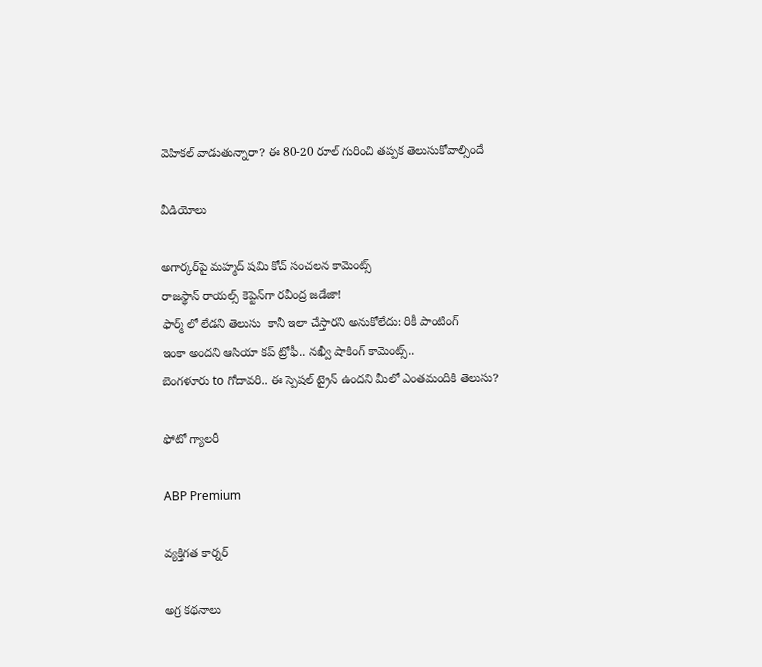వెహికల్ వాడుతున్నారా? ఈ 80-20 రూల్ గురించి తప్పక తెలుసుకోవాల్సిందే

వీడియోలు

అగార్కర్‌పై మహ్మద్ షమి కోచ్ సంచలన కామెంట్స్
రాజస్థాన్ రాయల్స్ కెప్టెన్‌గా రవీంద్ర జడేజా!
ఫార్మ్ లో లేడని తెలుసు  కానీ ఇలా చేస్తారని అనుకోలేదు: రికీ పాంటింగ్
ఇంకా అందని ఆసియా కప్ ట్రోఫీ.. నఖ్వీ షాకింగ్ కామెంట్స్..
బెంగళూరు to గోదావరి.. ఈ స్పెషల్ ట్రైన్ ఉందని మీలో ఎంతమందికి తెలుసు?

ఫోటో గ్యాలరీ

ABP Premium

వ్యక్తిగత కార్నర్

అగ్ర కథనాలు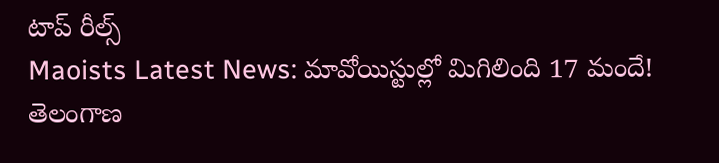టాప్ రీల్స్
Maoists Latest News: మావోయిస్టుల్లో మిగిలింది 17 మందే! తెలంగాణ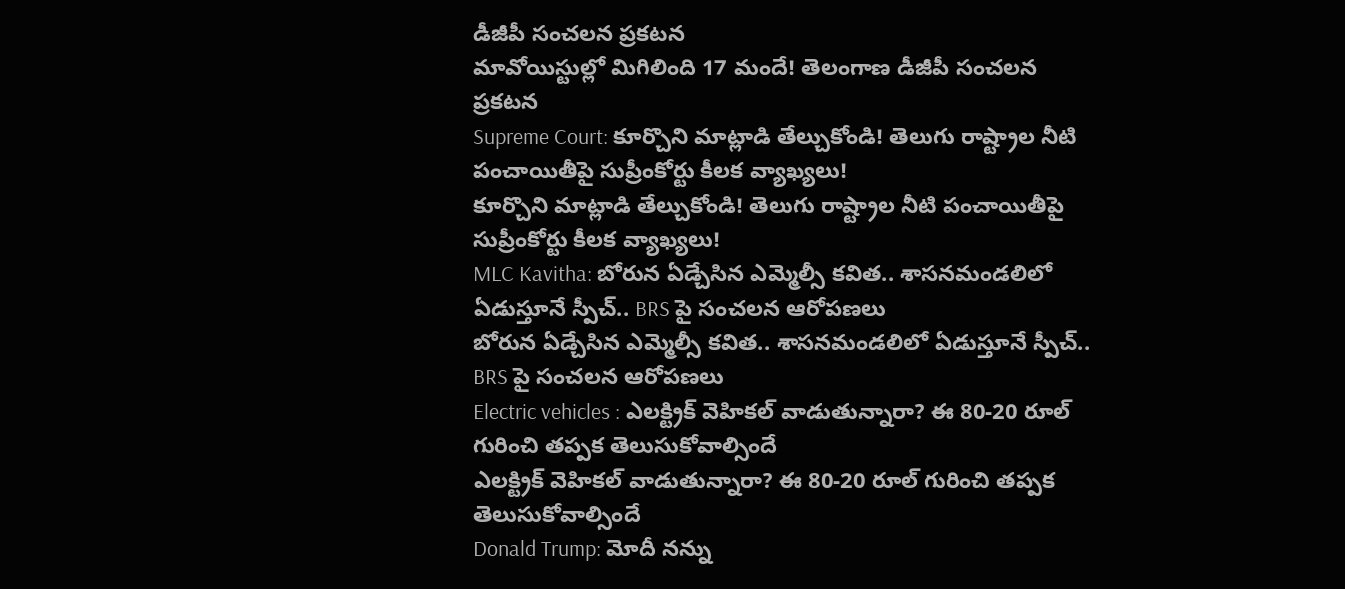డీజీపీ సంచలన ప్రకటన
మావోయిస్టుల్లో మిగిలింది 17 మందే! తెలంగాణ డీజీపీ సంచలన ప్రకటన
Supreme Court: కూర్చొని మాట్లాడి తేల్చుకోండి! తెలుగు రాష్ట్రాల నీటి పంచాయితీపై సుప్రీంకోర్టు కీలక వ్యాఖ్యలు!
కూర్చొని మాట్లాడి తేల్చుకోండి! తెలుగు రాష్ట్రాల నీటి పంచాయితీపై సుప్రీంకోర్టు కీలక వ్యాఖ్యలు!
MLC Kavitha: బోరున ఏడ్చేసిన ఎమ్మెల్సీ కవిత.. శాసనమండలిలో ఏడుస్తూనే స్పీచ్.. BRS పై సంచలన ఆరోపణలు
బోరున ఏడ్చేసిన ఎమ్మెల్సీ కవిత.. శాసనమండలిలో ఏడుస్తూనే స్పీచ్.. BRS పై సంచలన ఆరోపణలు
Electric vehicles : ఎలక్ట్రిక్ వెహికల్ వాడుతున్నారా? ఈ 80-20 రూల్ గురించి తప్పక తెలుసుకోవాల్సిందే
ఎలక్ట్రిక్ వెహికల్ వాడుతున్నారా? ఈ 80-20 రూల్ గురించి తప్పక తెలుసుకోవాల్సిందే
Donald Trump: మోదీ నన్ను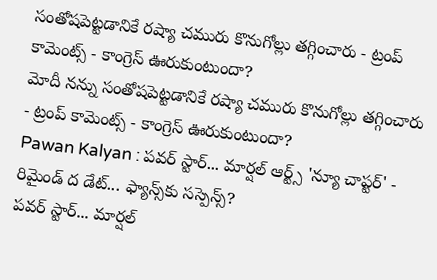సంతోషపెట్టడానికే రష్యా చమురు కొనుగోల్లు తగ్గించారు - ట్రంప్ కామెంట్స్ - కాంగ్రెస్ ఊరుకుంటుందా?
మోదీ నన్ను సంతోషపెట్టడానికే రష్యా చమురు కొనుగోల్లు తగ్గించారు - ట్రంప్ కామెంట్స్ - కాంగ్రెస్ ఊరుకుంటుందా?
Pawan Kalyan : పవర్ స్టార్... మార్షల్ ఆర్ట్స్ 'న్యూ చాప్టర్' - రిమైండ్ ద డేట్... ఫ్యాన్స్‌కు సస్పెన్స్?
పవర్ స్టార్... మార్షల్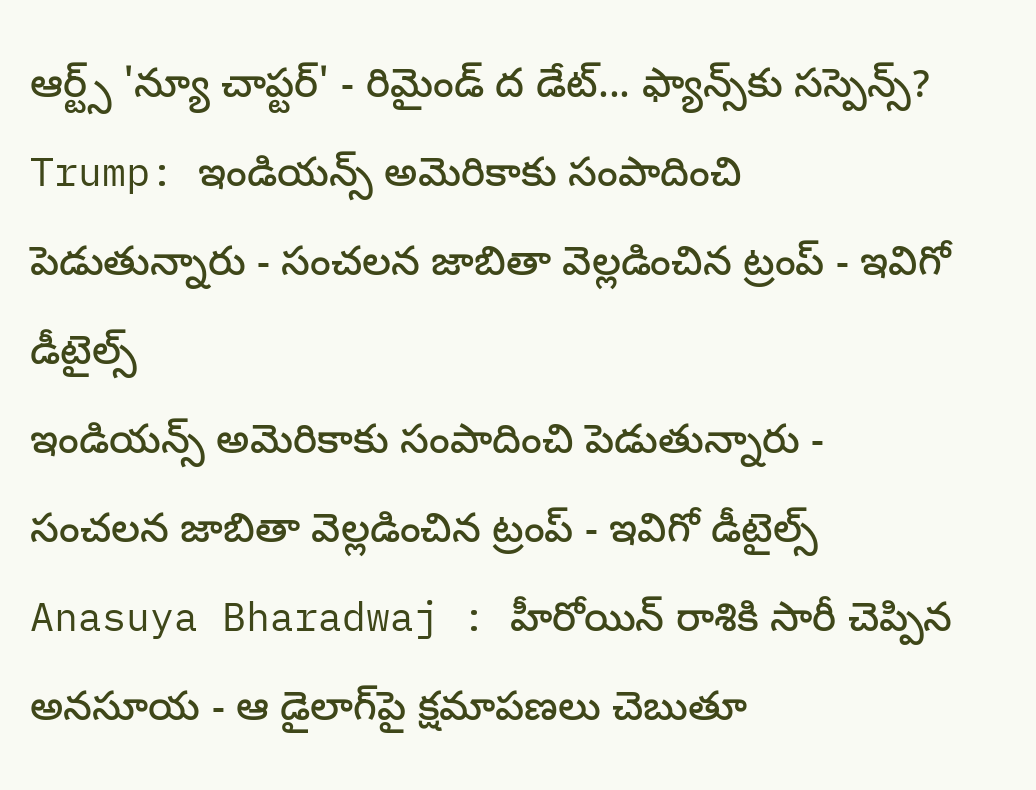ఆర్ట్స్ 'న్యూ చాప్టర్' - రిమైండ్ ద డేట్... ఫ్యాన్స్‌కు సస్పెన్స్?
Trump: ఇండియన్స్ అమెరికాకు సంపాదించి పెడుతున్నారు - సంచలన జాబితా వెల్లడించిన ట్రంప్ - ఇవిగో డీటైల్స్
ఇండియన్స్ అమెరికాకు సంపాదించి పెడుతున్నారు - సంచలన జాబితా వెల్లడించిన ట్రంప్ - ఇవిగో డీటైల్స్
Anasuya Bharadwaj : హీరోయిన్ రాశికి సారీ చెప్పిన అనసూయ - ఆ డైలాగ్‍పై క్షమాపణలు చెబుతూ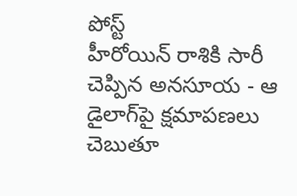పోస్ట్
హీరోయిన్ రాశికి సారీ చెప్పిన అనసూయ - ఆ డైలాగ్‍పై క్షమాపణలు చెబుతూ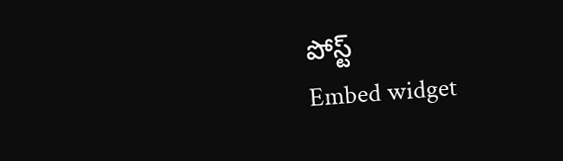పోస్ట్
Embed widget